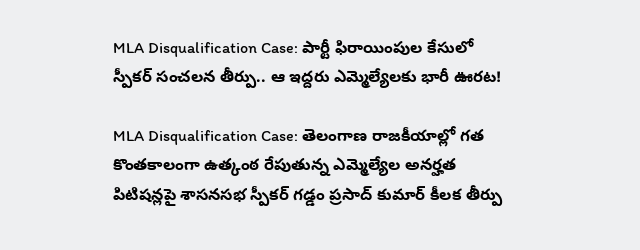MLA Disqualification Case: పార్టీ ఫిరాయింపుల కేసులో స్పీకర్ సంచలన తీర్పు.. ఆ ఇద్దరు ఎమ్మెల్యేలకు భారీ ఊరట!

MLA Disqualification Case: తెలంగాణ రాజకీయాల్లో గత కొంతకాలంగా ఉత్కంఠ రేపుతున్న ఎమ్మెల్యేల అనర్హత పిటిషన్లపై శాసనసభ స్పీకర్ గడ్డం ప్రసాద్ కుమార్ కీలక తీర్పు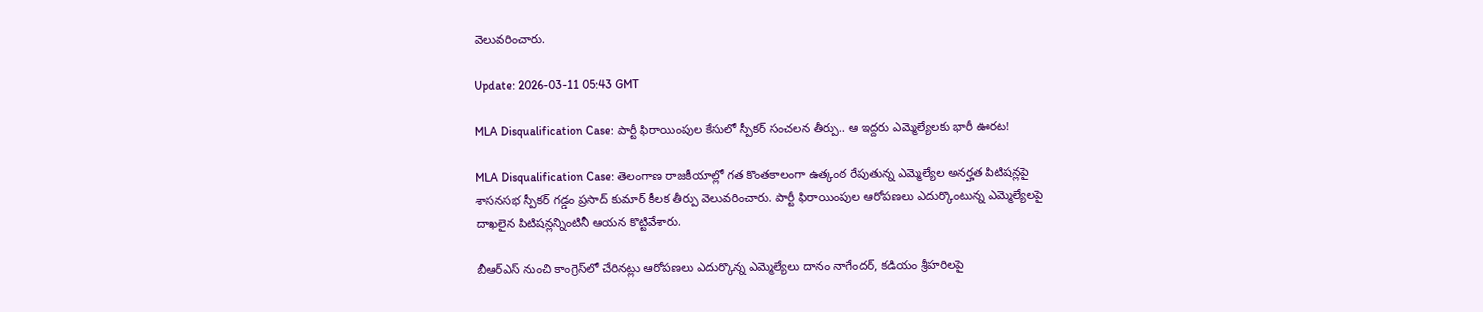వెలువరించారు.

Update: 2026-03-11 05:43 GMT

MLA Disqualification Case: పార్టీ ఫిరాయింపుల కేసులో స్పీకర్ సంచలన తీర్పు.. ఆ ఇద్దరు ఎమ్మెల్యేలకు భారీ ఊరట!

MLA Disqualification Case: తెలంగాణ రాజకీయాల్లో గత కొంతకాలంగా ఉత్కంఠ రేపుతున్న ఎమ్మెల్యేల అనర్హత పిటిషన్లపై శాసనసభ స్పీకర్ గడ్డం ప్రసాద్ కుమార్ కీలక తీర్పు వెలువరించారు. పార్టీ ఫిరాయింపుల ఆరోపణలు ఎదుర్కొంటున్న ఎమ్మెల్యేలపై దాఖలైన పిటిషన్లన్నింటినీ ఆయన కొట్టివేశారు.

బీఆర్ఎస్ నుంచి కాంగ్రెస్‌లో చేరినట్లు ఆరోపణలు ఎదుర్కొన్న ఎమ్మెల్యేలు దానం నాగేందర్, కడియం శ్రీహరిలపై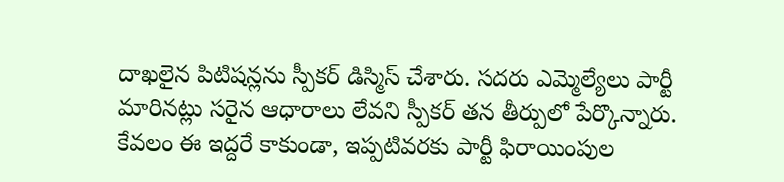దాఖలైన పిటిషన్లను స్పీకర్ డిస్మిస్ చేశారు. సదరు ఎమ్మెల్యేలు పార్టీ మారినట్లు సరైన ఆధారాలు లేవని స్పీకర్ తన తీర్పులో పేర్కొన్నారు. కేవలం ఈ ఇద్దరే కాకుండా, ఇప్పటివరకు పార్టీ ఫిరాయింపుల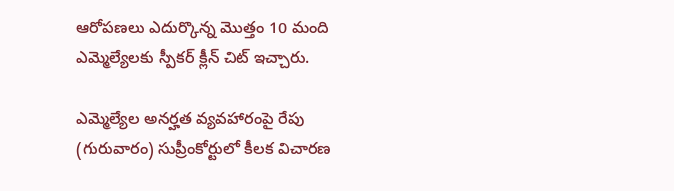ఆరోపణలు ఎదుర్కొన్న మొత్తం 10 మంది ఎమ్మెల్యేలకు స్పీకర్ క్లీన్ చిట్ ఇచ్చారు.

ఎమ్మెల్యేల అనర్హత వ్యవహారంపై రేపు (గురువారం) సుప్రీంకోర్టులో కీలక విచారణ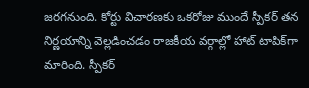జరగనుంది. కోర్టు విచారణకు ఒకరోజు ముందే స్పీకర్ తన నిర్ణయాన్ని వెల్లడించడం రాజకీయ వర్గాల్లో హాట్ టాపిక్‌గా మారింది. స్పీకర్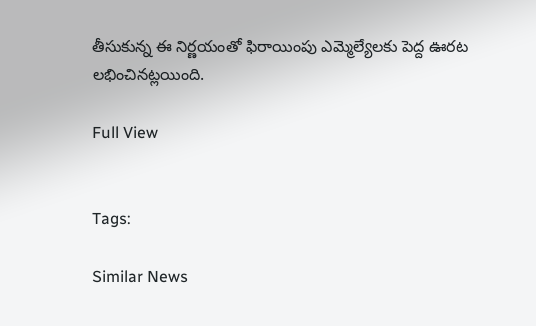తీసుకున్న ఈ నిర్ణయంతో ఫిరాయింపు ఎమ్మెల్యేలకు పెద్ద ఊరట లభించినట్లయింది.

Full View


Tags:

Similar News